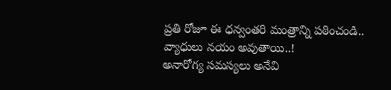ప్రతి రోజూ ఈ ధన్వంతరి మంత్రాన్ని పఠించండి.. వ్యాధులు నయం అవుతాయి..!
అనారోగ్య సమస్యలు అనేవి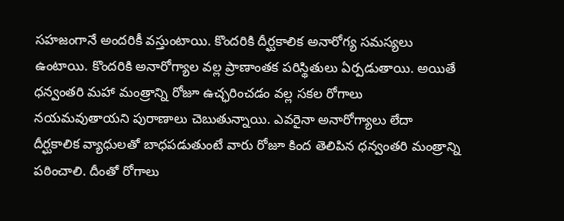సహజంగానే అందరికీ వస్తుంటాయి. కొందరికి దీర్ఘకాలిక అనారోగ్య సమస్యలు ఉంటాయి. కొందరికి అనారోగ్యాల వల్ల ప్రాణాంతక పరిస్థితులు ఏర్పడుతాయి. అయితే ధన్వంతరి మహా మంత్రాన్ని రోజూ ఉచ్ఛరించడం వల్ల సకల రోగాలు నయమవుతాయని పురాణాలు చెబుతున్నాయి. ఎవరైనా అనారోగ్యాలు లేదా దీర్ఘకాలిక వ్యాధులతో బాధపడుతుంటే వారు రోజూ కింద తెలిపిన ధన్వంతరి మంత్రాన్ని పఠించాలి. దీంతో రోగాలు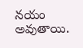నయం అవుతాయి.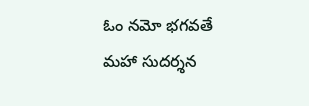ఓం నమో భగవతే మహా సుదర్శన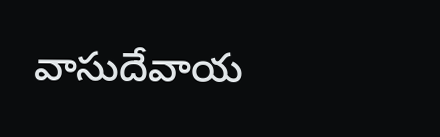వాసుదేవాయ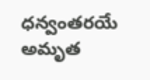ధన్వంతరయే అమృత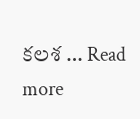కలశ … Read more